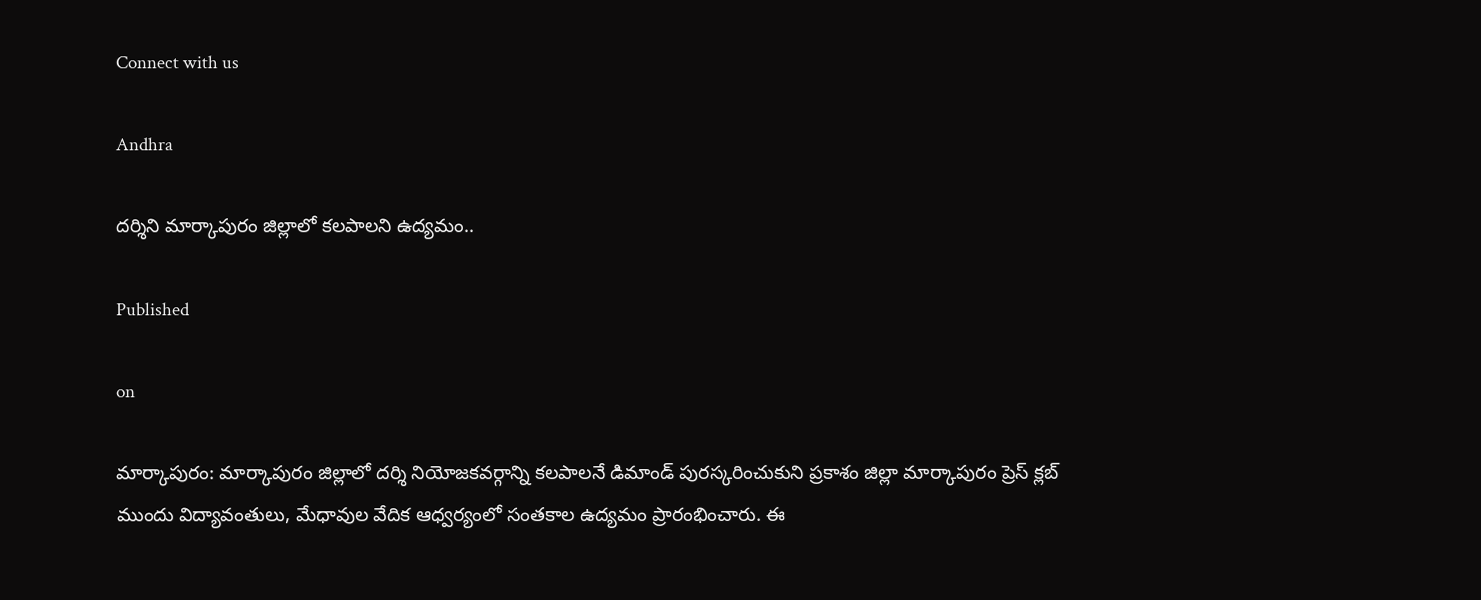Connect with us

Andhra

దర్శిని మార్కాపురం జిల్లాలో కలపాలని ఉద్యమం..

Published

on

మార్కాపురం: మార్కాపురం జిల్లాలో దర్శి నియోజకవర్గాన్ని కలపాలనే డిమాండ్ పురస్కరించుకుని ప్రకాశం జిల్లా మార్కాపురం ప్రెస్ క్లబ్ ముందు విద్యావంతులు, మేధావుల వేదిక ఆధ్వర్యంలో సంతకాల ఉద్యమం ప్రారంభించారు. ఈ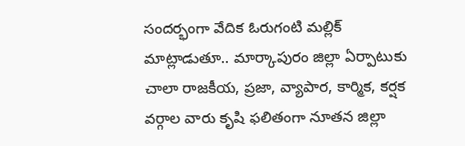సందర్భంగా వేదిక ఓరుగంటి మల్లిక్ మాట్లాడుతూ.. మార్కాపురం జిల్లా ఏర్పాటుకు చాలా రాజకీయ, ప్రజా, వ్యాపార, కార్మిక, కర్షక వర్గాల వారు కృషి ఫలితంగా నూతన జిల్లా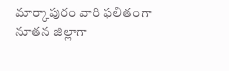మార్కాపురం వారి ఫలితంగా నూతన జిల్లాగా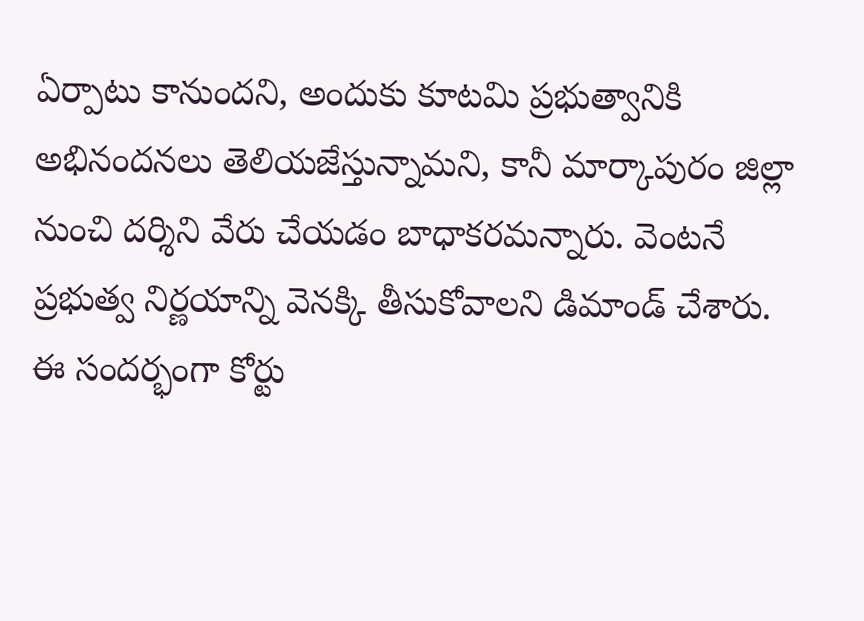ఏర్పాటు కానుందని, అందుకు కూటమి ప్రభుత్వానికి అభినందనలు తెలియజేస్తున్నామని, కానీ మార్కాపురం జిల్లా నుంచి దర్శిని వేరు చేయడం బాధాకరమన్నారు. వెంటనే ప్రభుత్వ నిర్ణయాన్ని వెనక్కి తీసుకోవాలని డిమాండ్ చేశారు. ఈ సందర్భంగా కోర్టు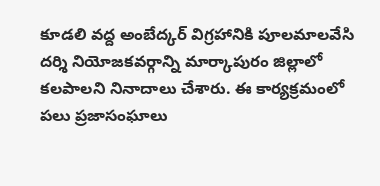కూడలి వద్ద అంబేద్కర్ విగ్రహానికి పూలమాలవేసి దర్శి నియోజకవర్గాన్ని మార్కాపురం జిల్లాలో కలపాలని నినాదాలు చేశారు. ఈ కార్యక్రమంలో పలు ప్రజాసంఘాలు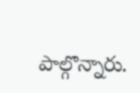పాల్గొన్నారు.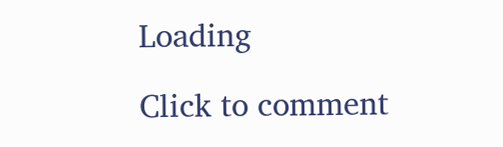Loading

Click to comment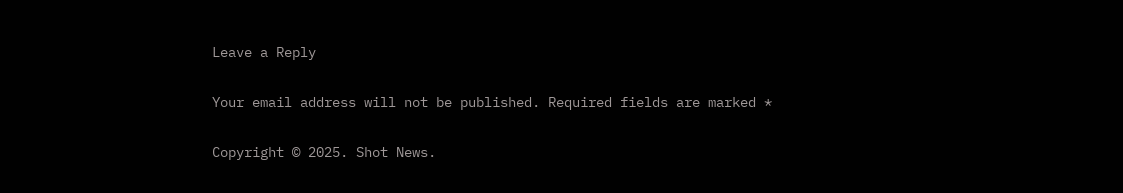Leave a Reply

Your email address will not be published. Required fields are marked *

Copyright © 2025. Shot News.